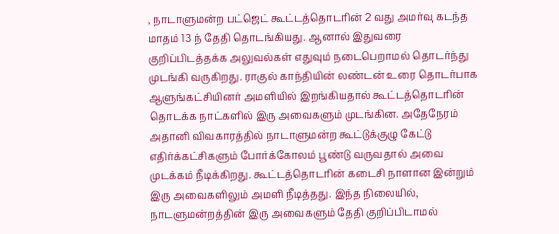, நாடாளுமன்ற பட்ஜெட் கூட்டத்தொடரின் 2 வது அமர்வு கடந்த மாதம் 13 ந் தேதி தொடங்கியது. ஆனால் இதுவரை
குறிப்பிடத்தக்க அலுவல்கள் எதுவும் நடைபெறாமல் தொடர்ந்து முடங்கி வருகிறது. ராகுல் காந்தியின் லண்டன் உரை தொடர்பாக ஆளுங்கட்சியினர் அமளியில் இறங்கியதால் கூட்டத்தொடரின் தொடக்க நாட்களில் இரு அவைகளும் முடங்கின. அதேநேரம் அதானி விவகாரத்தில் நாடாளுமன்ற கூட்டுக்குழு கேட்டு எதிர்க்கட்சிகளும் போர்க்கோலம் பூண்டு வருவதால் அவை முடக்கம் நீடிக்கிறது. கூட்டத்தொடரின் கடைசி நாளான இன்றும் இரு அவைகளிலும் அமளி நீடித்தது. இந்த நிலையில், நாடளுமன்றத்தின் இரு அவைகளும் தேதி குறிப்பிடாமல்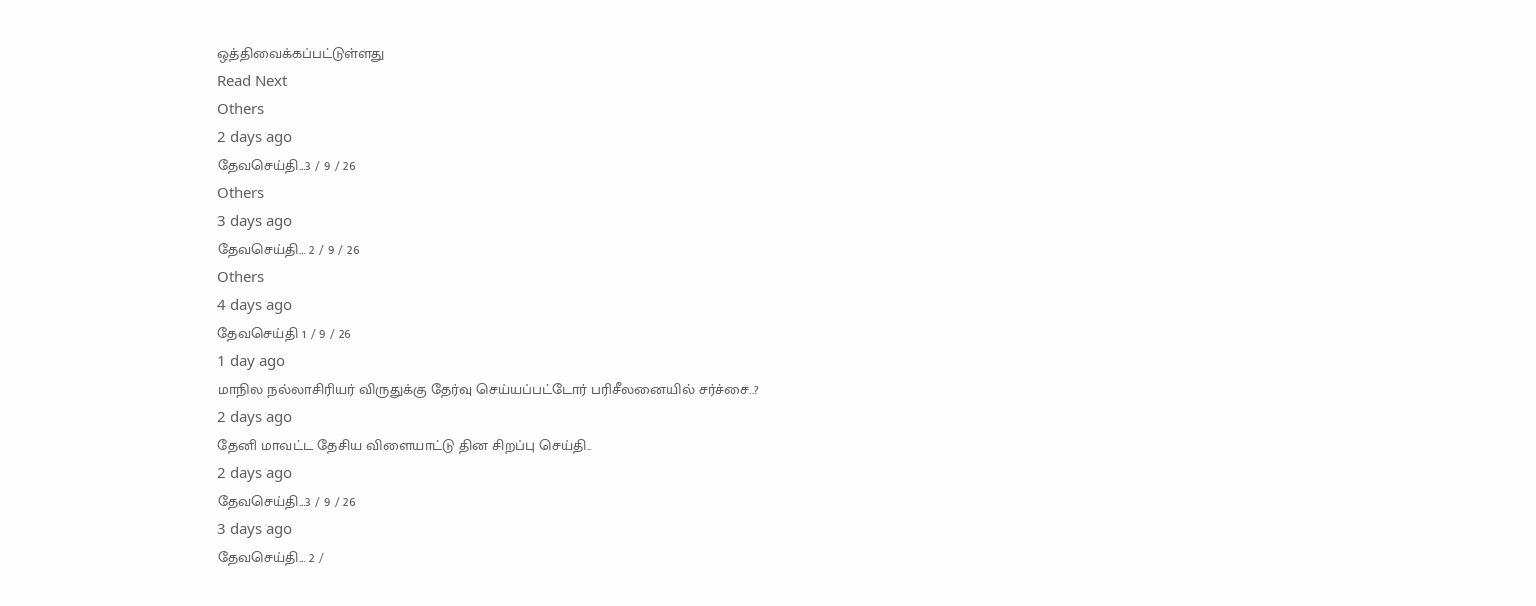ஒத்திவைக்கப்பட்டுள்ளது
Read Next
Others
2 days ago
தேவசெய்தி…3 / 9 / 26
Others
3 days ago
தேவசெய்தி… 2 / 9 / 26
Others
4 days ago
தேவசெய்தி 1 / 9 / 26
1 day ago
மாநில நல்லாசிரியர் விருதுக்கு தேர்வு செய்யப்பட்டோர் பரிசீலனையில் சர்ச்சை..?
2 days ago
தேனி மாவட்ட தேசிய விளையாட்டு தின சிறப்பு செய்தி..
2 days ago
தேவசெய்தி…3 / 9 / 26
3 days ago
தேவசெய்தி… 2 /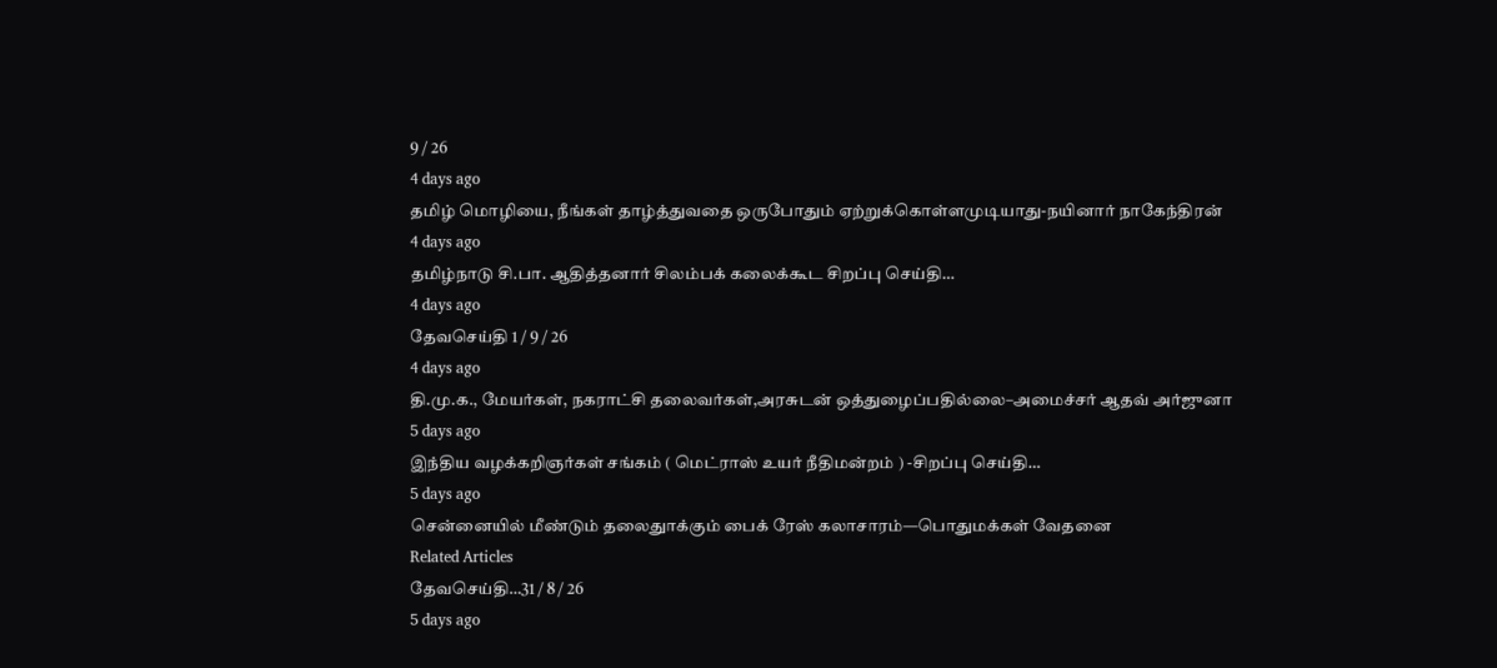9 / 26
4 days ago
தமிழ் மொழியை, நீங்கள் தாழ்த்துவதை ஒருபோதும் ஏற்றுக்கொள்ளமுடியாது-நயினார் நாகேந்திரன்
4 days ago
தமிழ்நாடு சி.பா. ஆதித்தனார் சிலம்பக் கலைக்கூட சிறப்பு செய்தி…
4 days ago
தேவசெய்தி 1 / 9 / 26
4 days ago
தி.மு.க., மேயர்கள், நகராட்சி தலைவர்கள்,அரசுடன் ஒத்துழைப்பதில்லை–அமைச்சர் ஆதவ் அர்ஜுனா
5 days ago
இந்திய வழக்கறிஞர்கள் சங்கம் ( மெட்ராஸ் உயர் நீதிமன்றம் ) -சிறப்பு செய்தி…
5 days ago
சென்னையில் மீண்டும் தலைதுாக்கும் பைக் ரேஸ் கலாசாரம்—பொதுமக்கள் வேதனை
Related Articles
தேவசெய்தி…31 / 8 / 26
5 days ago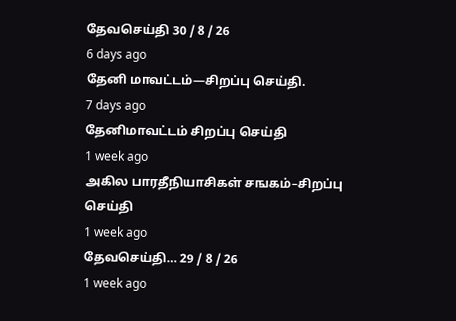தேவசெய்தி 30 / 8 / 26
6 days ago
தேனி மாவட்டம்—சிறப்பு செய்தி.
7 days ago
தேனிமாவட்டம் சிறப்பு செய்தி
1 week ago
அகில பாரதீநியாசிகள் சஙகம்–சிறப்பு செய்தி
1 week ago
தேவசெய்தி… 29 / 8 / 26
1 week ago